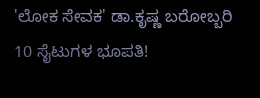'ಲೋಕ ಸೇವಕ' ಡಾ.ಕೃಷ್ಣ ಬರೋಬ್ಬರಿ 10 ಸೈಟುಗಳ ಭೂಪತಿ!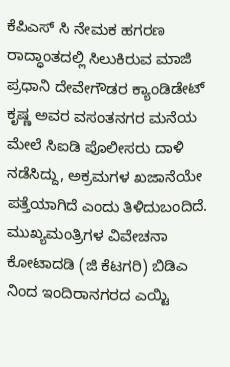ಕೆಪಿಎಸ್ ಸಿ ನೇಮಕ ಹಗರಣ ರಾದ್ಧಾಂತದಲ್ಲಿ ಸಿಲುಕಿರುವ ಮಾಜಿ ಪ್ರಧಾನಿ ದೇವೇಗೌಡರ ಕ್ಯಾಂಡಿಡೇಟ್ ಕೃಷ್ಣ ಅವರ ವಸಂತನಗರ ಮನೆಯ ಮೇಲೆ ಸಿಐಡಿ ಪೊಲೀಸರು ದಾಳಿ ನಡೆಸಿದ್ದು, ಅಕ್ರಮಗಳ ಖಜಾನೆಯೇ ಪತ್ತೆಯಾಗಿದೆ ಎಂದು ತಿಳಿದುಬಂದಿದೆ.
ಮುಖ್ಯಮಂತ್ರಿಗಳ ವಿವೇಚನಾ ಕೋಟಾದಡಿ (ಜಿ ಕೆಟಗರಿ) ಬಿಡಿಎ ನಿಂದ ಇಂದಿರಾನಗರದ ಎಯ್ಟಿ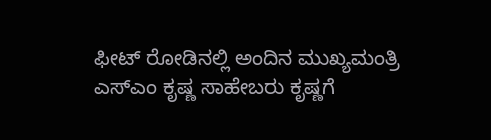ಫೀಟ್ ರೋಡಿನಲ್ಲಿ ಅಂದಿನ ಮುಖ್ಯಮಂತ್ರಿ ಎಸ್ಎಂ ಕೃಷ್ಣ ಸಾಹೇಬರು ಕೃಷ್ಣಗೆ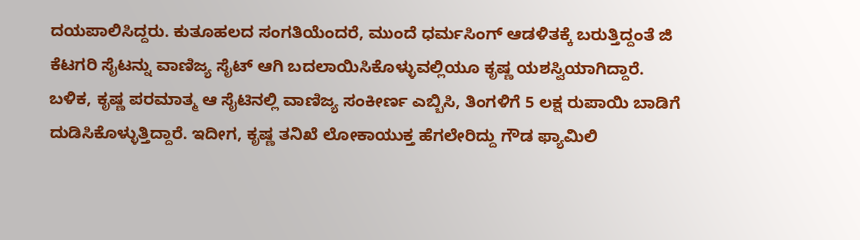ದಯಪಾಲಿಸಿದ್ದರು. ಕುತೂಹಲದ ಸಂಗತಿಯೆಂದರೆ, ಮುಂದೆ ಧರ್ಮಸಿಂಗ್ ಆಡಳಿತಕ್ಕೆ ಬರುತ್ತಿದ್ದಂತೆ ಜಿ ಕೆಟಗರಿ ಸೈಟನ್ನು ವಾಣಿಜ್ಯ ಸೈಟ್ ಆಗಿ ಬದಲಾಯಿಸಿಕೊಳ್ಳುವಲ್ಲಿಯೂ ಕೃಷ್ಣ ಯಶಸ್ವಿಯಾಗಿದ್ದಾರೆ.
ಬಳಿಕ, ಕೃಷ್ಣ ಪರಮಾತ್ಮ ಆ ಸೈಟಿನಲ್ಲಿ ವಾಣಿಜ್ಯ ಸಂಕೀರ್ಣ ಎಬ್ಬಿಸಿ, ತಿಂಗಳಿಗೆ 5 ಲಕ್ಷ ರುಪಾಯಿ ಬಾಡಿಗೆ ದುಡಿಸಿಕೊಳ್ಳುತ್ತಿದ್ದಾರೆ. ಇದೀಗ, ಕೃಷ್ಣ ತನಿಖೆ ಲೋಕಾಯುಕ್ತ ಹೆಗಲೇರಿದ್ದು ಗೌಡ ಫ್ಯಾಮಿಲಿ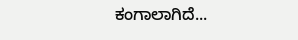ಕಂಗಾಲಾಗಿದೆ...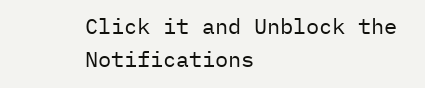Click it and Unblock the Notifications